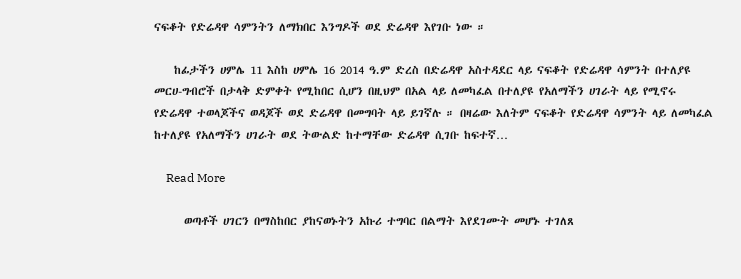ናፍቆት የድሬዳዋ ሳምንትን ለማክበር እንግዶች ወደ ድሬዳዋ እየገቡ ነው ።

    ከፊታችን ሀምሌ 11 እስከ ሀምሌ 16 2014 ዓ.ም ድረስ በድሬዳዋ አስተዳደር ላይ ናፍቆት የድሬዳዋ ሳምንት በተለያዩ መርሀ-ግብሮች በታላቅ ድምቀት የሚከበር ሲሆን በዚህም በአል ላይ ለመካፈል በተለያዩ የአለማችን ሀገራት ላይ የሚኖሩ የድሬዳዋ ተወላጆችና ወዳጆች ወደ ድሬዳዋ በመግባት ላይ ይገኛሉ ። በዛሬው እለትም ናፍቆት የድሬዳዋ ሳምንት ላይ ለመካፈል ከተለያዩ የአለማችን ሀገራት ወደ ትውልድ ከተማቸው ድሬዳዋ ሲገቡ ከፍተኛ…

    Read More

      ወጣቶች ሀገርን በማስከበር ያከናወኑትን አኩሪ ተግባር በልማት እየደገሙት መሆኑ ተገለጸ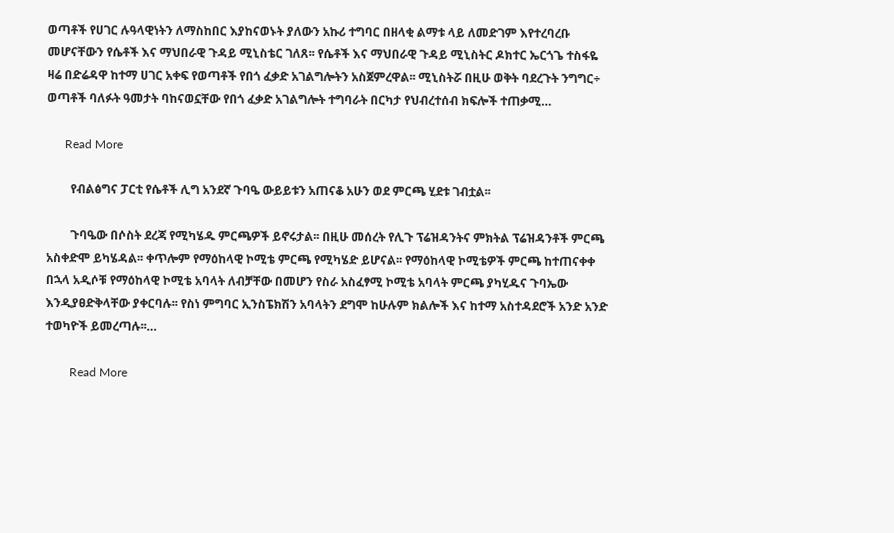ወጣቶች የሀገር ሉዓላዊነትን ለማስከበር እያከናወኑት ያለውን አኩሪ ተግባር በዘላቂ ልማቱ ላይ ለመድገም እየተረባረቡ መሆናቸውን የሴቶች እና ማህበራዊ ጉዳይ ሚኒስቴር ገለጸ፡፡ የሴቶች እና ማህበራዊ ጉዳይ ሚኒስትር ዶክተር ኤርጎጌ ተስፋዬ ዛሬ በድሬዳዋ ከተማ ሀገር አቀፍ የወጣቶች የበጎ ፈቃድ አገልግሎትን አስጀምረዋል፡፡ ሚኒስትሯ በዚሁ ወቅት ባደረጉት ንግግር÷ ወጣቶች ባለፉት ዓመታት ባከናወኗቸው የበጎ ፈቃድ አገልግሎት ተግባራት በርካታ የህብረተሰብ ክፍሎች ተጠቃሚ…

      Read More

        የብልፅግና ፓርቲ የሴቶች ሊግ አንደኛ ጉባዔ ውይይቱን አጠናቆ አሁን ወደ ምርጫ ሂደቱ ገብቷል፡፡

        ጉባዔው በሶስት ደረጃ የሚካሄዱ ምርጫዎች ይኖሩታል፡፡ በዚሁ መሰረት የሊጉ ፕሬዝዳንትና ምክትል ፕሬዝዳንቶች ምርጫ አስቀድሞ ይካሄዳል፡፡ ቀጥሎም የማዕከላዊ ኮሚቴ ምርጫ የሚካሄድ ይሆናል፡፡ የማዕከላዊ ኮሚቴዎች ምርጫ ከተጠናቀቀ በኋላ አዲሶቹ የማዕከላዊ ኮሚቴ አባላት ለብቻቸው በመሆን የስራ አስፈፃሚ ኮሚቴ አባላት ምርጫ ያካሂዱና ጉባኤው እንዲያፀድቅላቸው ያቀርባሉ፡፡ የስነ ምግባር ኢንስፔክሽን አባላትን ደግሞ ከሁሉም ክልሎች እና ከተማ አስተዳደሮች አንድ አንድ ተወካዮች ይመረጣሉ፡፡…

        Read More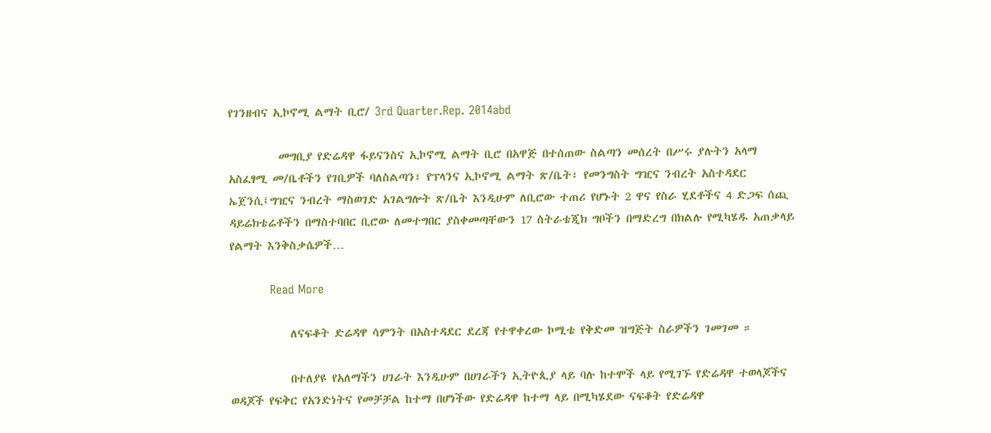የገንዘብና ኢኮኖሚ ልማት ቢሮ/ 3rd Quarter.Rep. 2014abd

          መግቢያ የድሬዳዋ ፋይናንስና ኢኮኖሚ ልማት ቢሮ በአዋጅ በተሰጠው ስልጣን መሰረት በሥሩ ያሉትን አላማ አስፈፃሚ መ/ቤቶችን የገቢዎች ባለስልጣን፣ የፕላንና ኢኮኖሚ ልማት ጽ/ቤት፣ የመንግስት ግዢና ንብረት አስተዳደር ኤጀንሲ፤ግዢና ንብረት ማስወገድ አገልግሎት ጽ/ቤት እንዲሁም ለቢሮው ተጠሪ የሆኑት 2 ዋና የስራ ሂደቶችና 4 ድጋፍ ሰጪ ዳይሬክቴሬቶችን በማስተባበር ቢሮው ለመተግበር ያስቀመጣቸውን 17 ስትራቴጂክ ግቦችን በማድረግ በክልሉ የሚካሄዱ አጠቃላይ የልማት እንቅስቃሴዎች…

          Read More

            ለናፍቆት ድሬዳዋ ሳምንት በአስተዳደር ደረጃ የተዋቀረው ኮሚቴ የቅድመ ዝግጅት ስራዎችን ገመገመ ።

            በተለያዩ የአለማችን ሀገራት እንዲሁም በሀገራችን ኢትዮጲያ ላይ ባሉ ከተሞች ላይ የሚገኙ የድሬዳዋ ተወላጆችና ወዳጆች የፍቅር የአንድነትና የመቻቻል ከተማ በሆነችው የድሬዳዋ ከተማ ላይ በሚካሄደው ናፍቆት የድሬዳዋ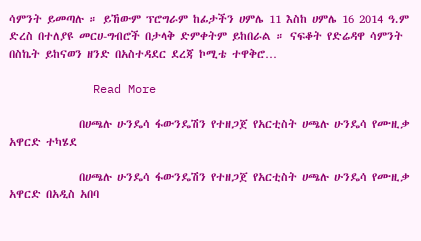ሳምንት ይመጣሉ ። ይኸውም ፕሮግራም ከፊታችን ሀምሌ 11 እስከ ሀምሌ 16 2014 ዓ.ም ድረስ በተለያዩ መርሀ-ግብሮች በታላቅ ድምቀትም ይከበራል ። ናፍቆት የድሬዳዋ ሳምንት በስኬት ይከናወን ዘንድ በአስተዳደር ደረጃ ኮሚቴ ተዋቅሮ…

            Read More

              በሀጫሉ ሁንዴሳ ፋውንዴሽን የተዘጋጀ የአርቲስት ሀጫሉ ሁንዴሳ የሙዚቃ አዋርድ ተካሄደ

              በሀጫሉ ሁንዴሳ ፋውንዴሽን የተዘጋጀ የአርቲስት ሀጫሉ ሁንዴሳ የሙዚቃ አዋርድ በአዲስ አበባ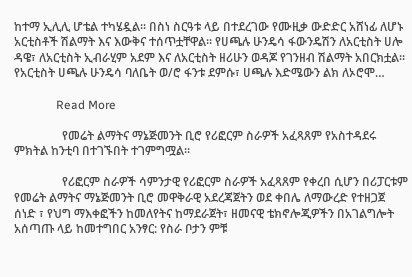ከተማ ኢሊሊ ሆቴል ተካሄዷል፡፡ በስነ ስርዓቱ ላይ በተደረገው የሙዚቃ ውድድር አሸነፊ ለሆኑ አርቲስቶች ሽልማት እና እውቅና ተሰጥቷቸዋል፡፡ የሀጫሉ ሁንዴሳ ፋውንዴሽን ለአርቲስት ሀሎ ዳዌ፣ ለአርቲስት ኢብራሂም አደም እና ለአርቲስት ዘሪሁን ወዳጆ የገንዘብ ሽልማት አበርክቷል፡፡ የአርቲስት ሀጫሉ ሁንዴሳ ባለቤት ወ/ሮ ፋንቱ ደምሱ፣ ሀጫሉ እድሜውን ልክ ለኦሮሞ…

              Read More

                የመሬት ልማትና ማኔጅመንት ቢሮ የሪፎርም ስራዎች አፈጻጸም የአስተዳደሩ ምክትል ከንቲባ በተገኙበት ተገምግሟል።

                የሪፎርም ስራዎች ሳምንታዊ የሪፎርም ስራዎች አፈጻጸም የቀረበ ሲሆን በሪፓርቱም የመሬት ልማትና ማኔጅመንት ቢሮ መዋቅራዊ አደረጃጀትን ወደ ቀበሌ ለማውረድ የተዘጋጀ ሰነድ ፣ የህግ ማእቀፎችን ከመለየትና ከማደራጀት፣ ዘመናዊ ቴክኖሎጂዎችን በአገልግሎት አሰጣጡ ላይ ከመተግበር አንፃር: የስራ ቦታን ምቹ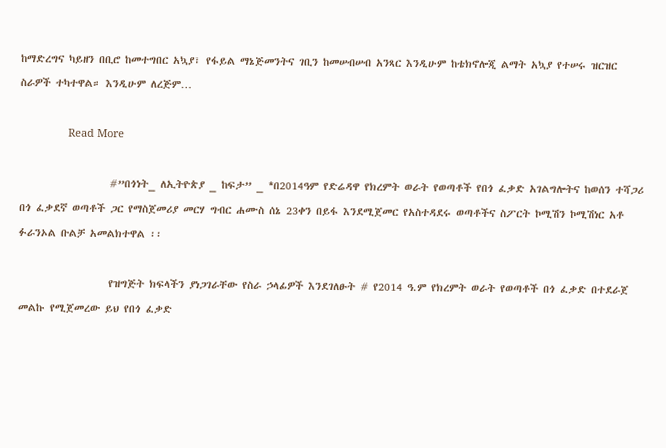ከማድረግና ካይዘን በቢሮ ከመተግበር አኳያ፣ የፋይል ማኔጅመንትና ገቢን ከመሠብሠብ አንጻር እንዲሁም ከቴክኖሎጂ ልማት አኳያ የተሠሩ ዝርዝር ስራዎች ተካተዋል። እንዲሁም ለረጅም…

                Read More

                  #”በጎነት_ ለኢትዮጵያ _ ከፍታ” _ *በ2014ዓም የድሬዳዋ የክረምት ወራት የወጣቶች የበጎ ፈቃድ አገልግሎትና ከወሰን ተሻጋሪ በጎ ፈቃደኛ ወጣቶች ጋር የማስጀመሪያ መርሃ ግብር ሐሙስ ሰኔ 23ቀን በይፋ እንደሚጀመር የአስተዳደሩ ወጣቶችና ስፖርት ኮሚሽን ኮሚሽነር አቶ ፉራንኦል ቡልቻ አመልክተዋል ፡፡

                  የዝግጅት ክፍላችን ያነጋገራቸው የስራ ኃላፊዎች እንደገለፁት # የ2014 ዓ.ም የክረምት ወራት የወጣቶች በጎ ፈቃድ በተደራጀ መልኩ የሚጀመረው ይህ የበጎ ፈቃድ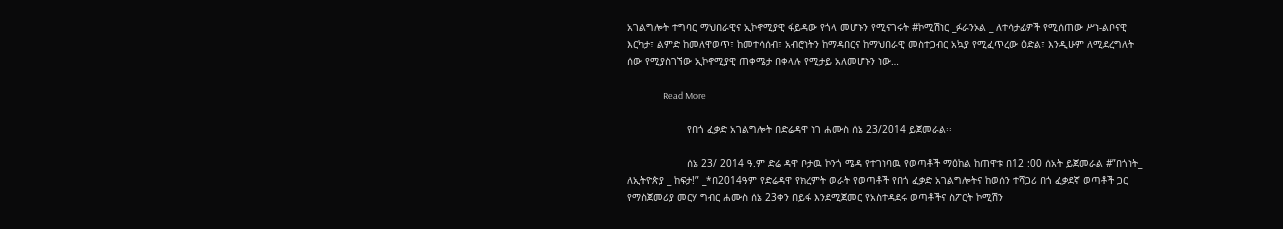አገልግሎት ተግባር ማህበራዊና ኢኮኖሚያዊ ፋይዳው የጎላ መሆኑን የሚናገሩት #ኮሚሽነር _ፉራንኦል _ ለተሳታፊዎች የሚሰጠው ሥነ-ልቦናዊ እርካታ፣ ልምድ ከመለዋወጥ፣ ከመተሳሰብ፣ አብሮነትን ከማዳበርና ከማህበራዊ መስተጋብር አኳያ የሚፈጥረው ዕድል፣ እንዲሁም ለሚደረግለት ሰው የሚያስገኘው ኢኮኖሚያዊ ጠቀሜታ በቀላሉ የሚታይ አለመሆኑን ነው…

                  Read More

                    የበጎ ፈቃድ አገልግሎት በድሬዳዋ ነገ ሐሙስ ሰኔ 23/2014 ይጀመራል፡፡

                    ሰኔ 23/ 2014 ዓ.ም ድሬ ዳዋ ቦታዉ ኮንጎ ሜዳ የተገነባዉ የወጣቶች ማዕከል ከጠዋቱ በ12 :00 ሰአት ይጀመራል #”በጎነት_ ለኢትዮጵያ _ ከፍታ!” _*በ2014ዓም የድሬዳዋ የክረምት ወራት የወጣቶች የበጎ ፈቃድ አገልግሎትና ከወሰን ተሻጋሪ በጎ ፈቃደኛ ወጣቶች ጋር የማስጀመሪያ መርሃ ግብር ሐሙስ ሰኔ 23ቀን በይፋ እንደሚጀመር የአስተዳደሩ ወጣቶችና ስፖርት ኮሚሽን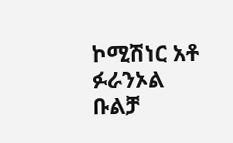ኮሚሽነር አቶ ፉራንኦል ቡልቻ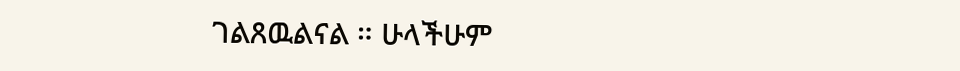ገልጸዉልናል ። ሁላችሁም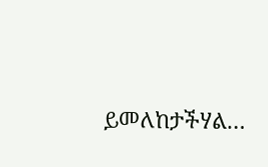ይመለከታችሃል…